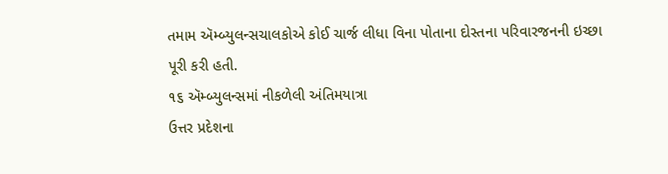તમામ ઍમ્બ્યુલન્સચાલકોએ કોઈ ચાર્જ લીધા વિના પોતાના દોસ્તના પરિવારજનની ઇચ્છા પૂરી કરી હતી.
૧૬ ઍમ્બ્યુલન્સમાં નીકળેલી અંતિમયાત્રા
ઉત્તર પ્રદેશના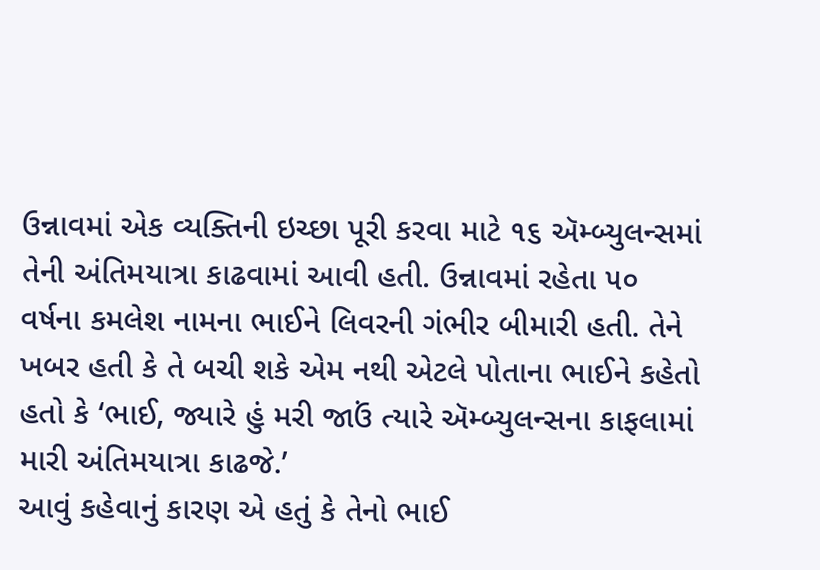ઉન્નાવમાં એક વ્યક્તિની ઇચ્છા પૂરી કરવા માટે ૧૬ ઍમ્બ્યુલન્સમાં તેની અંતિમયાત્રા કાઢવામાં આવી હતી. ઉન્નાવમાં રહેતા ૫૦ વર્ષના કમલેશ નામના ભાઈને લિવરની ગંભીર બીમારી હતી. તેને ખબર હતી કે તે બચી શકે એમ નથી એટલે પોતાના ભાઈને કહેતો હતો કે ‘ભાઈ, જ્યારે હું મરી જાઉં ત્યારે ઍમ્બ્યુલન્સના કાફલામાં મારી અંતિમયાત્રા કાઢજે.’
આવું કહેવાનું કારણ એ હતું કે તેનો ભાઈ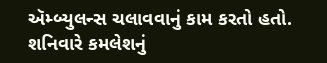ઍમ્બ્યુલન્સ ચલાવવાનું કામ કરતો હતો. શનિવારે કમલેશનું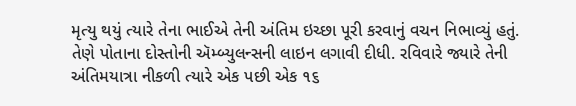મૃત્યુ થયું ત્યારે તેના ભાઈએ તેની અંતિમ ઇચ્છા પૂરી કરવાનું વચન નિભાવ્યું હતું. તેણે પોતાના દોસ્તોની ઍમ્બ્યુલન્સની લાઇન લગાવી દીધી. રવિવારે જ્યારે તેની અંતિમયાત્રા નીકળી ત્યારે એક પછી એક ૧૬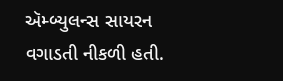ઍમ્બ્યુલન્સ સાયરન વગાડતી નીકળી હતી.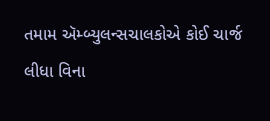તમામ ઍમ્બ્યુલન્સચાલકોએ કોઈ ચાર્જ લીધા વિના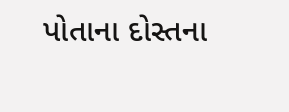પોતાના દોસ્તના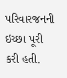પરિવારજનની ઇચ્છા પૂરી કરી હતી.